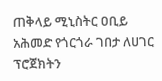ጠቅላይ ሚኒስትር ዐቢይ አሕመድ የጎርጎራ ገበታ ለሀገር ፕሮጀክትን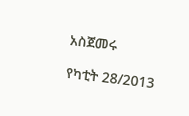አስጀመሩ

የካቲት 28/2013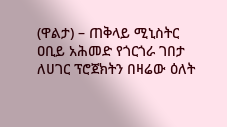(ዋልታ) – ጠቅላይ ሚኒስትር ዐቢይ አሕመድ የጎርጎራ ገበታ ለሀገር ፕሮጀክትን በዛሬው ዕለት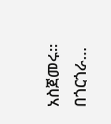አስጀመሩ፡፡ በጎርጎራ…